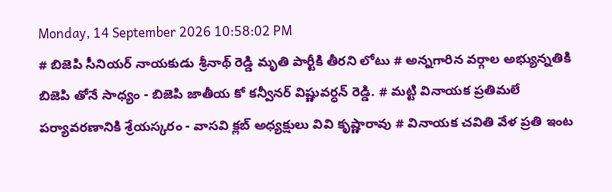Monday, 14 September 2026 10:58:02 PM
# బిజెపి సీనియర్ నాయకుడు శ్రీనాథ్ రెడ్డి మృతి పార్టీకి తీరని లోటు # అన్నగారిన వర్గాల అభ్యున్నతికి బిజెపి తోనే సాధ్యం - బిజెపి జాతీయ కో కన్వీనర్ విష్ణువర్ధన్ రెడ్డి. # మట్టి వినాయక ప్రతిమలే పర్యావరణానికి శ్రేయస్కరం - వాసవి క్లబ్ అధ్యక్షులు వివి కృష్ణారావు # వినాయక చవితి వేళ ప్రతి ఇంట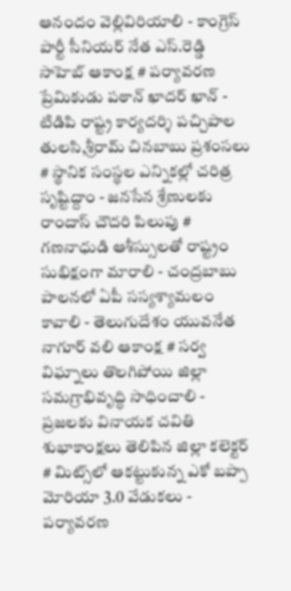ఆనందం వెల్లివిరియాలి - కాంగ్రెస్ పార్టీ సీనియర్ నేత ఎస్.రెడ్డి సాహెబ్ ఆకాంక్ష # పర్యావరణ ప్రేమికుడు పఠాన్ ఖాదర్ ఖాన్ - టిడిపి రాష్ట్ర కార్యదర్శి పచ్చిపాల తులసి,శ్రీరామ్ చినబాబు ప్రశంసలు # స్థానిక సంస్థల ఎన్నికల్లో చరిత్ర సృష్టిద్దాం - జనసేన శ్రేణులకు రాందాస్ చౌదరి పిలుపు # గణనాధుడి ఆశీస్సులతో రాష్ట్రం సుభిక్షంగా మారాలి - చంద్రబాబు పాలనలో ఏపీ సస్యశ్యామలం కావాలి - తెలుగుదేశం యువనేత నాగూర్ వలి ఆకాంక్ష # సర్వ విఘ్నాలు తొలగిపోయి జిల్లా సమగ్రాభివృద్ధి సాధించాలి - ప్రజలకు వినాయక చవితి శుభాకాంక్షలు తెలిపిన జిల్లా కలెక్టర్ # మిట్స్‌లో ఆకట్టుకున్న ఎకో బప్పా మోరియా 3.0 వేడుకలు - పర్యావరణ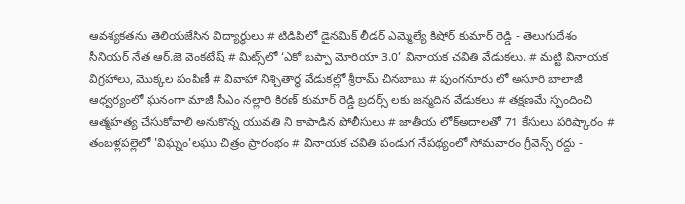ఆవశ్యకతను తెలియజేసిన విద్యార్థులు # టిడిపిలో డైనమిక్ లీడర్ ఎమ్మెల్యే కిషోర్ కుమార్ రెడ్డి - తెలుగుదేశం సీనియర్ నేత ఆర్.జె వెంకటేష్ # మిట్స్‌లో ‘ఎకో బప్పా మోరియా 3.0’ వినాయక చవితి వేడుకలు. # మట్టి వినాయక విగ్రహాలు, మొక్కల పంపిణీ # వివాహా నిశ్చితార్థ వేడుకల్లో శ్రీరామ్ చినబాబు # పుంగనూరు లో అసూరి బాలాజీ ఆధ్వర్యంలో ఘనంగా మాజీ సీఎం నల్లారి కిరణ్ కుమార్ రెడ్డి బ్రదర్స్ లకు జన్మదిన వేడుకలు # తక్షణమే స్పందించి ఆత్మహత్య చేసుకోవాలి అనుకొన్న యువతి ని కాపాడిన పోలీసులు # జాతీయ లోక్అదాలతో 71 కేసులు పరిష్కారం # తంబళ్లపల్లెలో 'విఘ్నం'లఘు చిత్రం ప్రారంభం # వినాయక చవితి పండుగ నేపథ్యంలో సోమవారం గ్రీవెన్స్ రద్దు -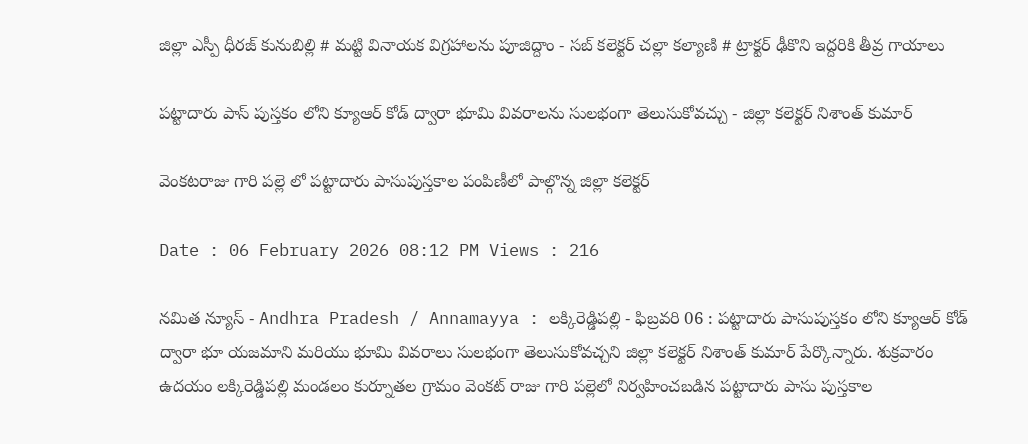జిల్లా ఎస్పీ ధీరజ్ కునుబిల్లి # మట్టి వినాయక విగ్రహాలను పూజిద్దాం - సబ్ కలెక్టర్ చల్లా కల్యాణి # ట్రాక్టర్ ఢీకొని ఇద్దరికి తీవ్ర గాయాలు

పట్టాదారు పాస్ పుస్తకం లోని క్యూఆర్ కోడ్ ద్వారా భూమి వివరాలను సులభంగా తెలుసుకోవచ్చు - జిల్లా కలెక్టర్ నిశాంత్ కుమార్

వెంకటరాజు గారి పల్లె లో పట్టాదారు పాసుపుస్తకాల పంపిణీలో పాల్గొన్న జిల్లా కలెక్టర్

Date : 06 February 2026 08:12 PM Views : 216

నమిత న్యూస్ - Andhra Pradesh / Annamayya : లక్కిరెడ్డిపల్లి - ఫిబ్రవరి 06 : పట్టాదారు పాసుపుస్తకం లోని క్యూఆర్ కోడ్ ద్వారా భూ యజమాని మరియు భూమి వివరాలు సులభంగా తెలుసుకోవచ్చని జిల్లా కలెక్టర్ నిశాంత్ కుమార్ పేర్కొన్నారు. శుక్రవారం ఉదయం లక్కిరెడ్డిపల్లి మండలం కుర్నూతల గ్రామం వెంకట్ రాజు గారి పల్లెలో నిర్వహించబడిన పట్టాదారు పాసు పుస్తకాల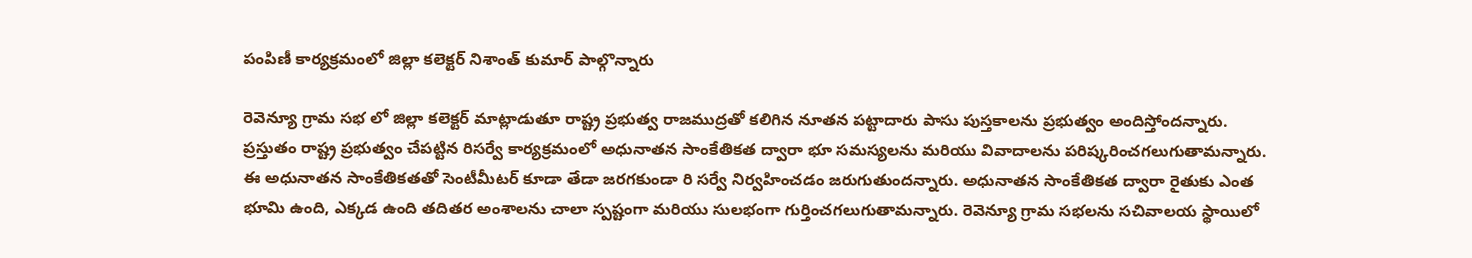పంపిణీ కార్యక్రమంలో జిల్లా కలెక్టర్ నిశాంత్ కుమార్ పాల్గొన్నారు

రెవెన్యూ గ్రామ సభ లో జిల్లా కలెక్టర్ మాట్లాడుతూ రాష్ట్ర ప్రభుత్వ రాజముద్రతో కలిగిన నూతన పట్టాదారు పాసు పుస్తకాలను ప్రభుత్వం అందిస్తోందన్నారు. ప్రస్తుతం రాష్ట్ర ప్రభుత్వం చేపట్టిన రిసర్వే కార్యక్రమంలో అధునాతన సాంకేతికత ద్వారా భూ సమస్యలను మరియు వివాదాలను పరిష్కరించగలుగుతామన్నారు. ఈ అధునాతన సాంకేతికతతో సెంటీమీటర్ కూడా తేడా జరగకుండా రి సర్వే నిర్వహించడం జరుగుతుందన్నారు. అధునాతన సాంకేతికత ద్వారా రైతుకు ఎంత భూమి ఉంది, ఎక్కడ ఉంది తదితర అంశాలను చాలా స్పష్టంగా మరియు సులభంగా గుర్తించగలుగుతామన్నారు. రెవెన్యూ గ్రామ సభలను సచివాలయ స్థాయిలో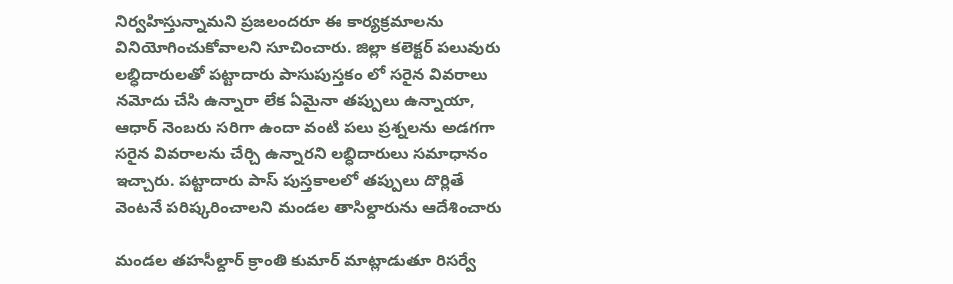నిర్వహిస్తున్నామని ప్రజలందరూ ఈ కార్యక్రమాలను వినియోగించుకోవాలని సూచించారు. జిల్లా కలెక్టర్ పలువురు లబ్ధిదారులతో పట్టాదారు పాసుపుస్తకం లో సరైన వివరాలు నమోదు చేసి ఉన్నారా లేక ఏమైనా తప్పులు ఉన్నాయా, ఆధార్ నెంబరు సరిగా ఉందా వంటి పలు ప్రశ్నలను అడగగా సరైన వివరాలను చేర్చి ఉన్నారని లబ్ధిదారులు సమాధానం ఇచ్చారు. పట్టాదారు పాస్ పుస్తకాలలో తప్పులు దొర్లితే వెంటనే పరిష్కరించాలని మండల తాసిల్దారును ఆదేశించారు

మండల తహసీల్దార్ క్రాంతి కుమార్ మాట్లాడుతూ రిసర్వే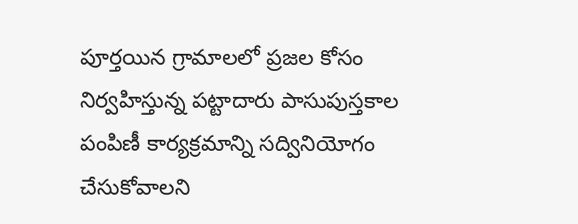పూర్తయిన గ్రామాలలో ప్రజల కోసం నిర్వహిస్తున్న పట్టాదారు పాసుపుస్తకాల పంపిణీ కార్యక్రమాన్ని సద్వినియోగం చేసుకోవాలని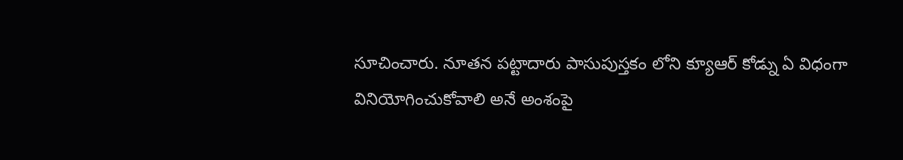సూచించారు. నూతన పట్టాదారు పాసుపుస్తకం లోని క్యూఆర్ కోడ్ను ఏ విధంగా వినియోగించుకోవాలి అనే అంశంపై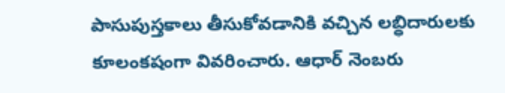పాసుపుస్తకాలు తీసుకోవడానికి వచ్చిన లబ్ధిదారులకు కూలంకషంగా వివరించారు. ఆధార్ నెంబరు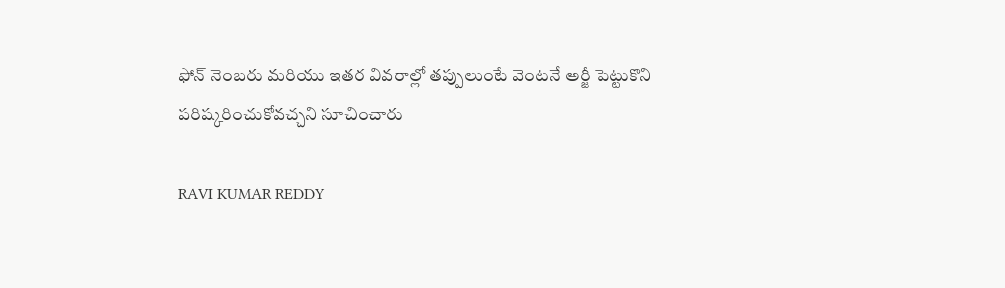ఫోన్ నెంబరు మరియు ఇతర వివరాల్లో తప్పులుంటే వెంటనే అర్జీ పెట్టుకొని పరిష్కరించుకోవచ్చని సూచించారు

RAVI KUMAR REDDY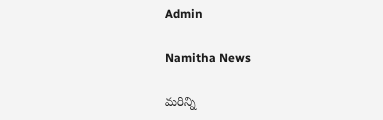Admin

Namitha News

మరిన్ని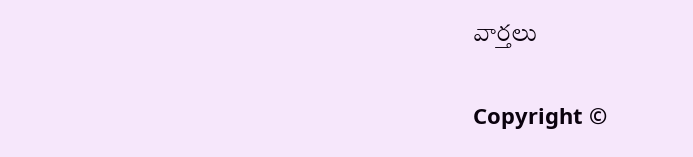వార్తలు

Copyright ©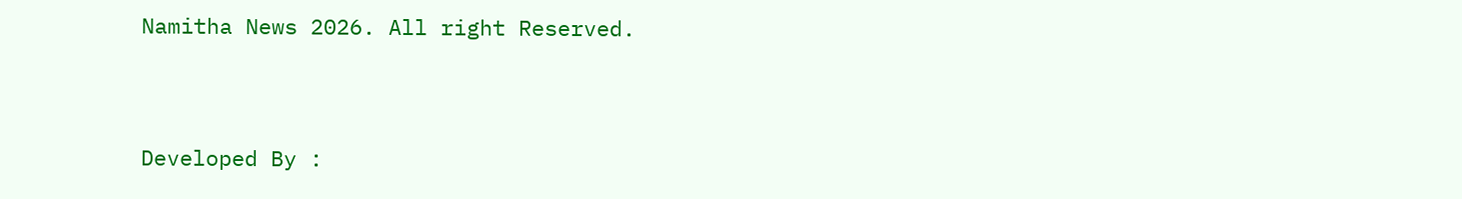Namitha News 2026. All right Reserved.



Developed By :